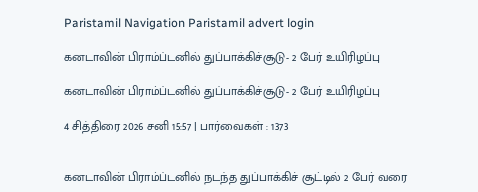Paristamil Navigation Paristamil advert login

கனடாவின் பிராம்ப்டனில் துப்பாக்கிச்சூடு- 2 பேர் உயிரிழப்பு

கனடாவின் பிராம்ப்டனில் துப்பாக்கிச்சூடு- 2 பேர் உயிரிழப்பு

4 சித்திரை 2026 சனி 15:57 | பார்வைகள் : 1373


கனடாவின் பிராம்ப்டனில் நடந்த துப்பாக்கிச் சூட்டில் 2 பேர் வரை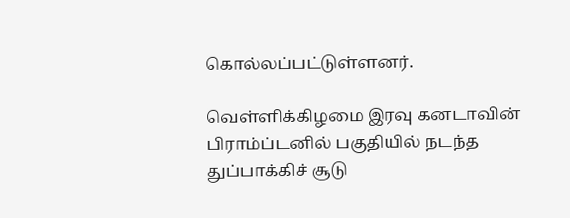கொல்லப்பட்டுள்ளனர்.

வெள்ளிக்கிழமை இரவு கனடாவின் பிராம்ப்டனில் பகுதியில் நடந்த துப்பாக்கிச் சூடு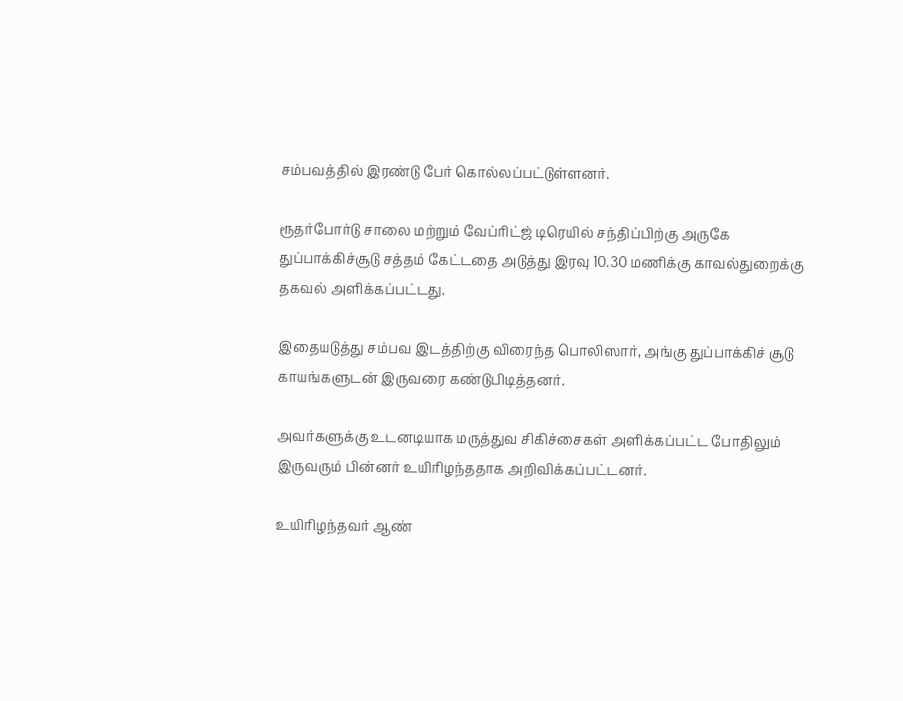சம்பவத்தில் இரண்டு பேர் கொல்லப்பட்டுள்ளனர்.

ரூதர்போர்டு சாலை மற்றும் வேப்ரிட்ஜ் டிரெயில் சந்திப்பிற்கு அருகே துப்பாக்கிச்சூடு சத்தம் கேட்டதை அடுத்து இரவு 10.30 மணிக்கு காவல்துறைக்கு தகவல் அளிக்கப்பட்டது.

இதையடுத்து சம்பவ இடத்திற்கு விரைந்த பொலிஸார், அங்கு துப்பாக்கிச் சூடு காயங்களுடன் இருவரை கண்டுபிடித்தனர்.

அவர்களுக்கு உடனடியாக மருத்துவ சிகிச்சைகள் அளிக்கப்பட்ட போதிலும் இருவரும் பின்னர் உயிரிழந்ததாக அறிவிக்கப்பட்டனர்.

உயிரிழந்தவர் ஆண்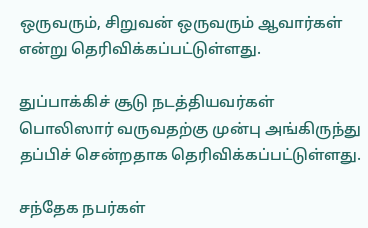ஒருவரும், சிறுவன் ஒருவரும் ஆவார்கள் என்று தெரிவிக்கப்பட்டுள்ளது.

துப்பாக்கிச் சூடு நடத்தியவர்கள் பொலிஸார் வருவதற்கு முன்பு அங்கிருந்து தப்பிச் சென்றதாக தெரிவிக்கப்பட்டுள்ளது.

சந்தேக நபர்கள்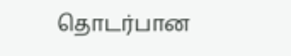தொடர்பான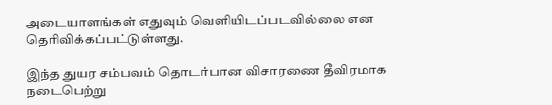அடையாளங்கள் எதுவும் வெளியிடப்படவில்லை என தெரிவிக்கப்பட்டுள்ளது.

இந்த துயர சம்பவம் தொடர்பான விசாரணை தீவிரமாக நடைபெற்று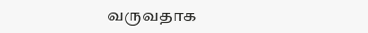வருவதாக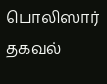பொலிஸார் தகவல்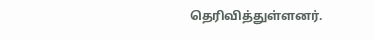தெரிவித்துள்ளனர்.